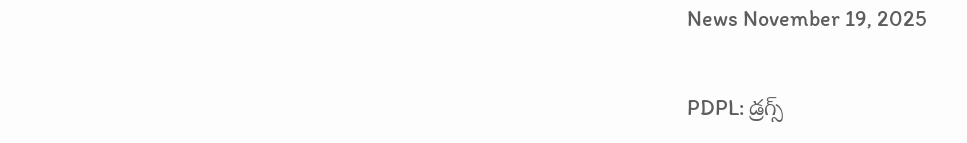News November 19, 2025

PDPL: డ్రగ్స్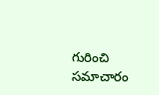గురించి సమాచారం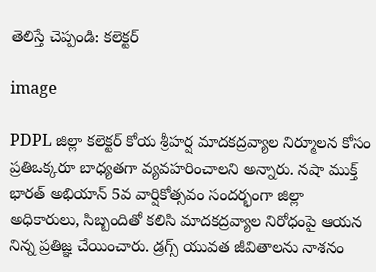తెలిస్తే చెప్పండి: కలెక్టర్

image

PDPL జిల్లా కలెక్టర్ కోయ శ్రీహర్ష మాదకద్రవ్యాల నిర్మూలన కోసం ప్రతిఒక్కరూ బాధ్యతగా వ్యవహరించాలని అన్నారు. నషా ముక్త్ భారత్ అభియాన్ 5వ వార్షికోత్సవం సందర్భంగా జిల్లా అధికారులు, సిబ్బందితో కలిసి మాదకద్రవ్యాల నిరోధంపై ఆయన నిన్న ప్రతిజ్ఞ చేయించారు. డ్రగ్స్ యువత జీవితాలను నాశనం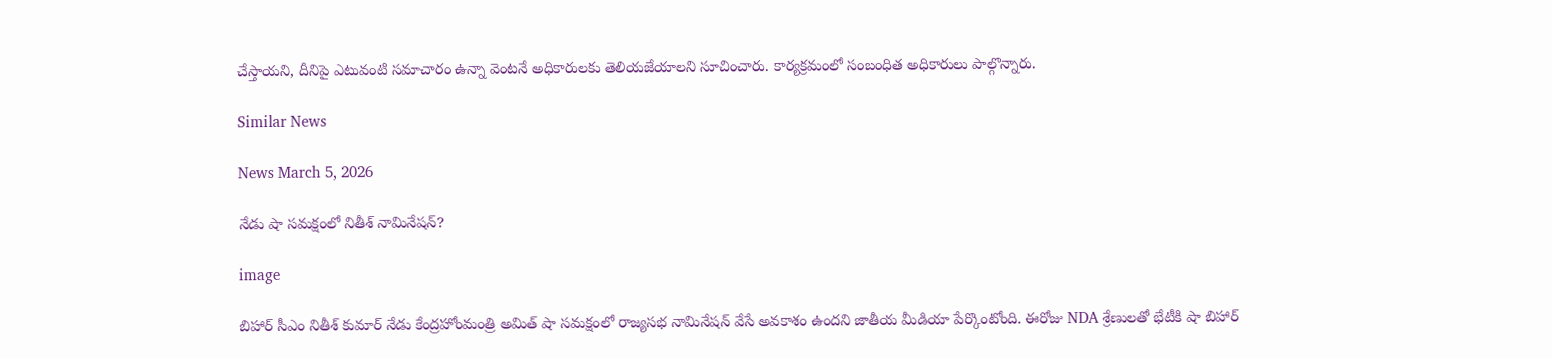చేస్తాయని, దీనిపై ఎటువంటి సమాచారం ఉన్నా వెంటనే అధికారులకు తెలియజేయాలని సూచించారు. కార్యక్రమంలో సంబంధిత అధికారులు పాల్గొన్నారు.

Similar News

News March 5, 2026

నేడు షా సమక్షంలో నితీశ్ నామినేషన్?

image

బిహార్ సీఎం నితీశ్ కుమార్ నేడు కేంద్రహోంమంత్రి అమిత్ షా సమక్షంలో రాజ్యసభ నామినేషన్ వేసే అవకాశం ఉందని జాతీయ మీడియా పేర్కొంటోంది. ఈరోజు NDA శ్రేణులతో భేటీకి షా బిహార్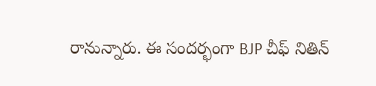రానున్నారు. ఈ సందర్భంగా BJP చీఫ్ నితిన్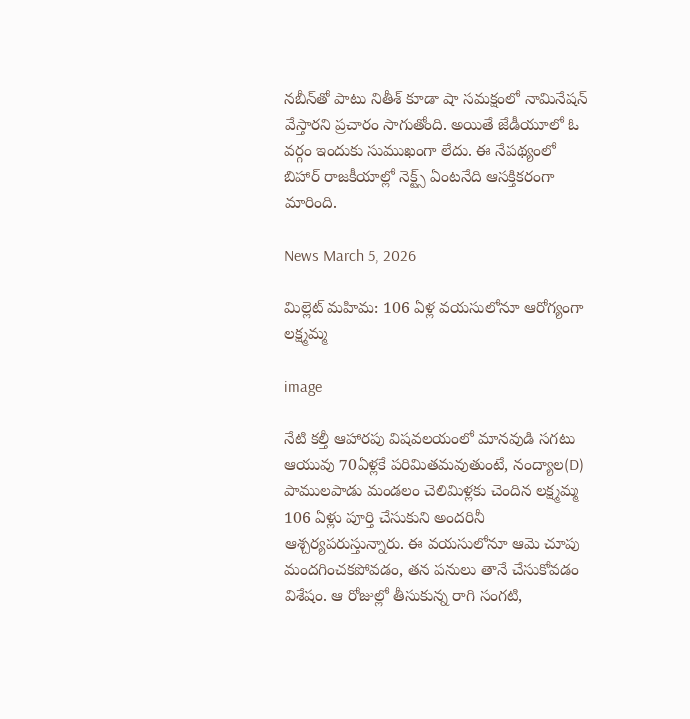నబీన్‌తో పాటు నితీశ్ కూడా షా సమక్షంలో నామినేషన్‌ వేస్తారని ప్రచారం సాగుతోంది. అయితే జేడీయూలో ఓ వర్గం ఇందుకు సుముఖంగా లేదు. ఈ నేపథ్యంలో బిహార్ రాజకీయాల్లో నెక్ట్స్ ఏంటనేది ఆసక్తికరంగా మారింది.

News March 5, 2026

మిల్లెట్ మహిమ: 106 ఏళ్ల వయసులోనూ ఆరోగ్యంగా లక్ష్మమ్మ

image

నేటి కల్తీ ఆహారపు విషవలయంలో మానవుడి సగటు ఆయువు 70ఏళ్లకే పరిమితమవుతుంటే, నంద్యాల(D) పాములపాడు మండలం చెలిమిళ్లకు చెందిన లక్ష్మమ్మ 106 ఏళ్లు పూర్తి చేసుకుని అందరినీ ఆశ్చర్యపరుస్తున్నారు. ఈ వయసులోనూ ఆమె చూపు మందగించకపోవడం, తన పనులు తానే చేసుకోవడం విశేషం. ఆ రోజుల్లో తీసుకున్న రాగి సంగటి,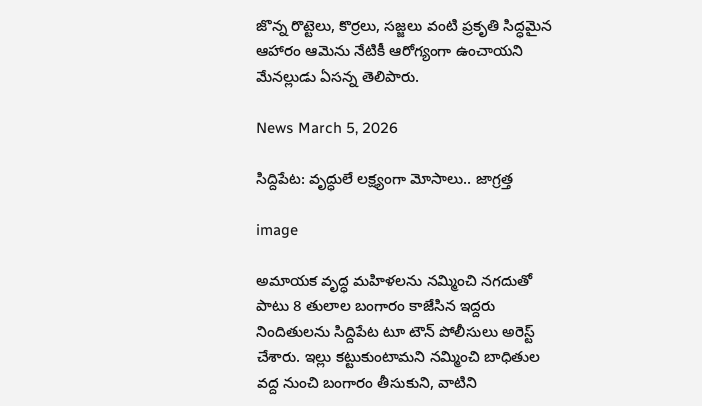జొన్న రొట్టెలు, కొర్రలు, సజ్జలు వంటి ప్రకృతి సిద్ధమైన ఆహారం ఆమెను నేటికీ ఆరోగ్యంగా ఉంచాయని మేనల్లుడు ఏసన్న తెలిపారు.

News March 5, 2026

సిద్దిపేట: వృద్ధులే లక్ష్యంగా మోసాలు.. జాగ్రత్త

image

అమాయక వృద్ధ మహిళలను నమ్మించి నగదుతో పాటు 8 తులాల బంగారం కాజేసిన ఇద్దరు నిందితులను సిద్దిపేట టూ టౌన్ పోలీసులు అరెస్ట్ చేశారు. ఇల్లు కట్టుకుంటామని నమ్మించి బాధితుల వద్ద నుంచి బంగారం తీసుకుని, వాటిని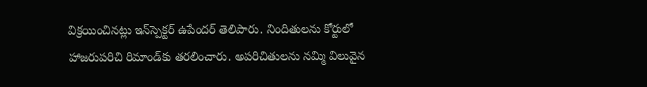విక్రయించినట్లు ఇన్‌స్పెక్టర్ ఉపేందర్ తెలిపారు. నిందితులను కోర్టులో హాజరుపరిచి రిమాండ్‌కు తరలించారు. అపరిచితులను నమ్మి విలువైన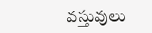వస్తువులు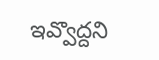ఇవ్వొద్దని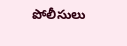పోలీసులు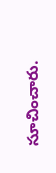సూచించారు.